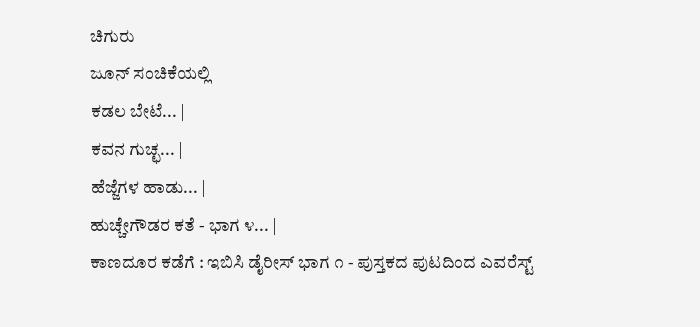ಚಿಗುರು
ಜೂನ್ ಸಂಚಿಕೆಯಲ್ಲಿ
ಕಡಲ ಬೇಟೆ... |
ಕವನ ಗುಚ್ಛ... |
ಹೆಜ್ಜೆಗಳ ಹಾಡು... |
ಹುಚ್ಚೇಗೌಡರ ಕತೆ - ಭಾಗ ೪... |
ಕಾಣದೂರ ಕಡೆಗೆ : ಇಬಿಸಿ ಡೈರೀಸ್ ಭಾಗ ೧ - ಪುಸ್ತಕದ ಪುಟದಿಂದ ಎವರೆಸ್ಟ್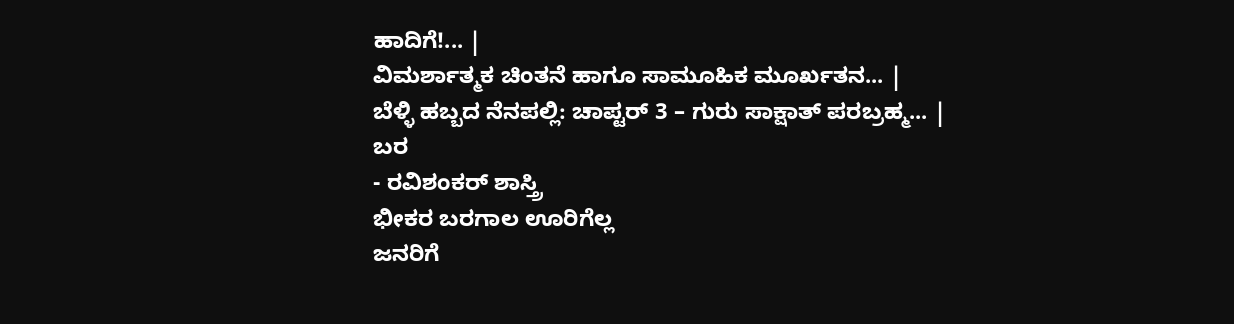ಹಾದಿಗೆ!... |
ವಿಮರ್ಶಾತ್ಮಕ ಚಿಂತನೆ ಹಾಗೂ ಸಾಮೂಹಿಕ ಮೂರ್ಖತನ... |
ಬೆಳ್ಳಿ ಹಬ್ಬದ ನೆನಪಲ್ಲಿ: ಚಾಪ್ಟರ್ 3 – ಗುರು ಸಾಕ್ಷಾತ್ ಪರಬ್ರಹ್ಮ... |
ಬರ
- ರವಿಶಂಕರ್ ಶಾಸ್ತ್ರಿ
ಭೀಕರ ಬರಗಾಲ ಊರಿಗೆಲ್ಲ
ಜನರಿಗೆ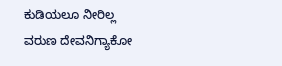ಕುಡಿಯಲೂ ನೀರಿಲ್ಲ
ವರುಣ ದೇವನಿಗ್ಯಾಕೋ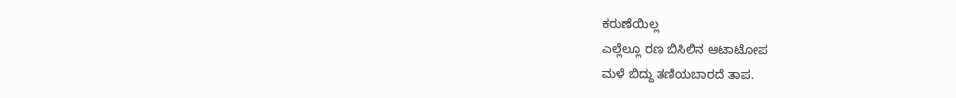ಕರುಣೆಯಿಲ್ಲ
ಎಲ್ಲೆಲ್ಲೂ ರಣ ಬಿಸಿಲಿನ ಆಟಾಟೋಪ
ಮಳೆ ಬಿದ್ದು ತಣಿಯಬಾರದೆ ತಾಪ.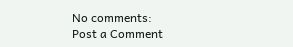No comments:
Post a Comment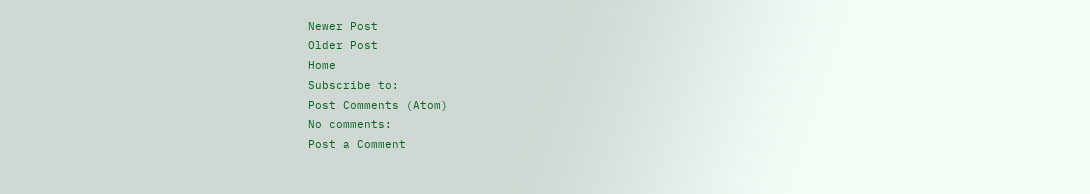Newer Post
Older Post
Home
Subscribe to:
Post Comments (Atom)
No comments:
Post a Comment